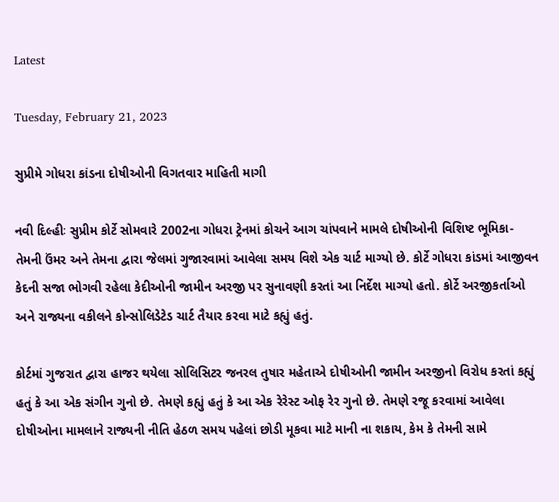Latest

Tuesday, February 21, 2023

સુપ્રીમે ગોધરા કાંડના દોષીઓની વિગતવાર માહિતી માગી

નવી દિલ્હીઃ સુપ્રીમ કોર્ટે સોમવારે 2002ના ગોધરા ટ્રેનમાં કોચને આગ ચાંપવાને મામલે દોષીઓની વિશિષ્ટ ભૂમિકા- તેમની ઉંમર અને તેમના દ્વારા જેલમાં ગુજારવામાં આવેલા સમય વિશે એક ચાર્ટ માગ્યો છે. કોર્ટે ગોધરા કાંડમાં આજીવન કેદની સજા ભોગવી રહેલા કેદીઓની જામીન અરજી પર સુનાવણી કરતાં આ નિર્દેશ માગ્યો હતો. કોર્ટે અરજીકર્તાઓ અને રાજ્યના વકીલને કોન્સોલિડેટેડ ચાર્ટ તૈયાર કરવા માટે કહ્યું હતું.

કોર્ટમાં ગુજરાત દ્વારા હાજર થયેલા સોલિસિટર જનરલ તુષાર મહેતાએ દોષીઓની જામીન અરજીનો વિરોધ કરતાં કહ્યું હતું કે આ એક સંગીન ગુનો છે. તેમણે કહ્યું હતું કે આ એક રેરેસ્ટ ઓફ રેર ગુનો છે. તેમણે રજૂ કરવામાં આવેલા દોષીઓના મામલાને રાજ્યની નીતિ હેઠળ સમય પહેલાં છોડી મૂકવા માટે માની ના શકાય, કેમ કે તેમની સામે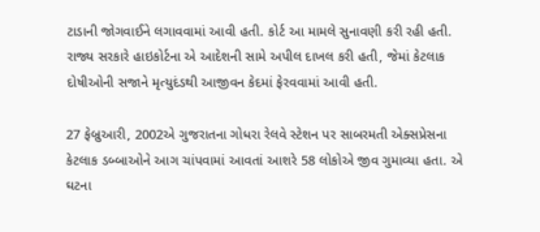ટાડાની જોગવાઈને લગાવવામાં આવી હતી. કોર્ટ આ મામલે સુનાવણી કરી રહી હતી. રાજ્ય સરકારે હાઇકોર્ટના એ આદેશની સામે અપીલ દાખલ કરી હતી, જેમાં કેટલાક દોષીઓની સજાને મૃત્યુદંડથી આજીવન કેદમાં ફેરવવામાં આવી હતી.

27 ફેબ્રુઆરી, 2002એ ગુજરાતના ગોધરા રેલવે સ્ટેશન પર સાબરમતી એક્સપ્રેસના કેટલાક ડબ્બાઓને આગ ચાંપવામાં આવતાં આશરે 58 લોકોએ જીવ ગુમાવ્યા હતા. એ ઘટના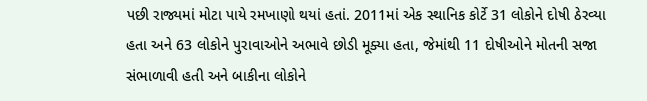પછી રાજ્યમાં મોટા પાયે રમખાણો થયાં હતાં. 2011માં એક સ્થાનિક કોર્ટે 31 લોકોને દોષી ઠેરવ્યા હતા અને 63 લોકોને પુરાવાઓને અભાવે છોડી મૂક્યા હતા, જેમાંથી 11 દોષીઓને મોતની સજા સંભાળાવી હતી અને બાકીના લોકોને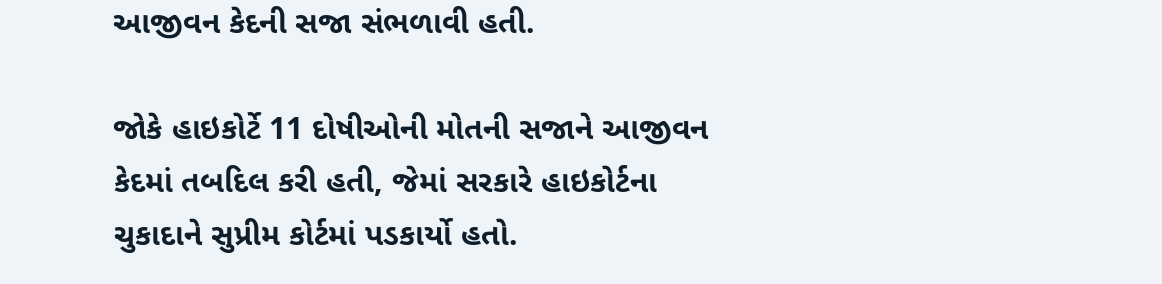આજીવન કેદની સજા સંભળાવી હતી.

જોકે હાઇકોર્ટે 11 દોષીઓની મોતની સજાને આજીવન કેદમાં તબદિલ કરી હતી, જેમાં સરકારે હાઇકોર્ટના ચુકાદાને સુપ્રીમ કોર્ટમાં પડકાર્યો હતો.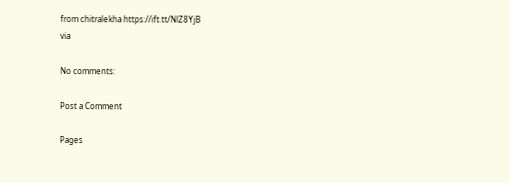from chitralekha https://ift.tt/NlZ8YjB
via

No comments:

Post a Comment

Pages